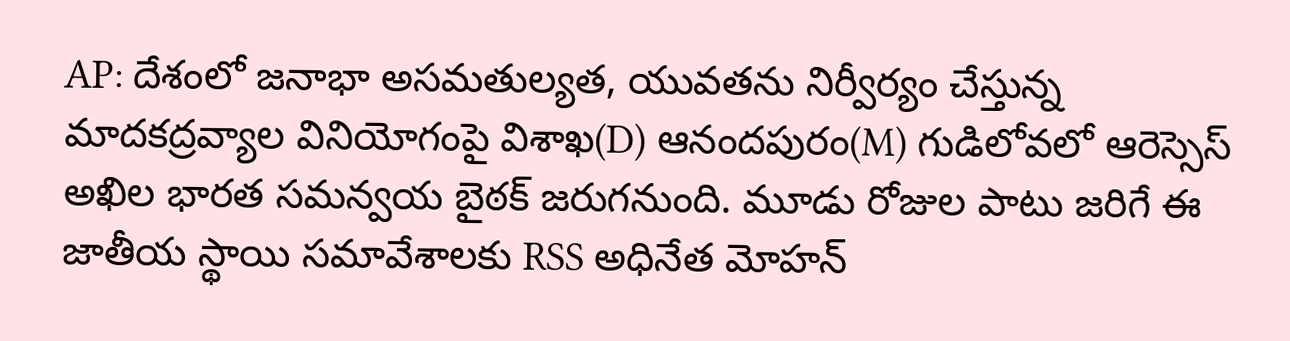AP: దేశంలో జనాభా అసమతుల్యత, యువతను నిర్వీర్యం చేస్తున్న మాదకద్రవ్యాల వినియోగంపై విశాఖ(D) ఆనందపురం(M) గుడిలోవలో ఆరెస్సెస్ అఖిల భారత సమన్వయ బైఠక్ జరుగనుంది. మూడు రోజుల పాటు జరిగే ఈ జాతీయ స్థాయి సమావేశాలకు RSS అధినేత మోహన్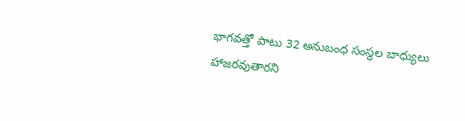భాగవత్తో పాటు 32 అనుబంధ సంస్థల బాధ్యులు హాజరవుతారని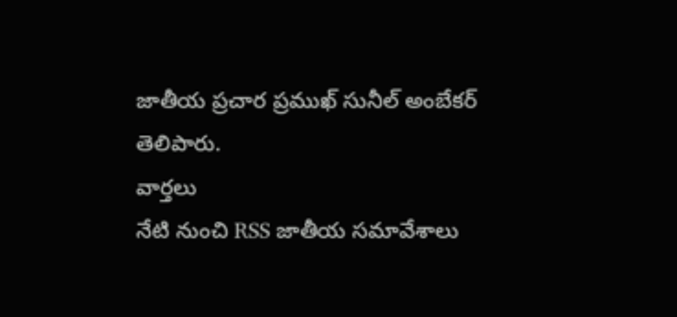జాతీయ ప్రచార ప్రముఖ్ సునీల్ అంబేకర్ తెలిపారు.
వార్తలు
నేటి నుంచి RSS జాతీయ సమావేశాలు